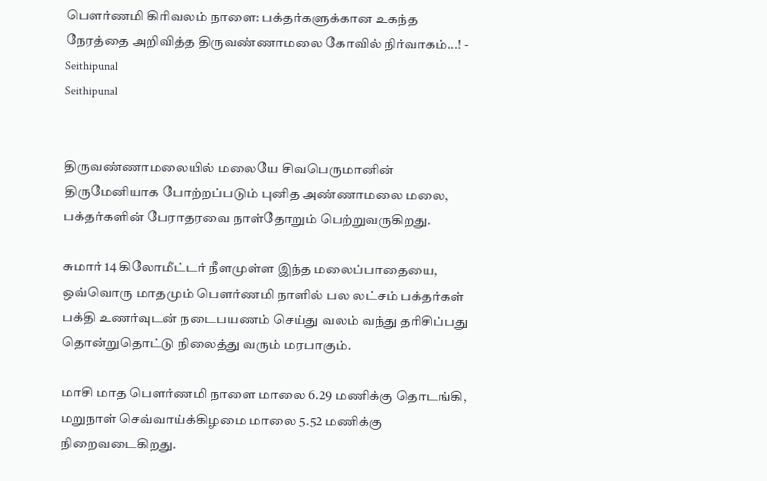பௌர்ணமி கிரிவலம் நாளை: பக்தர்களுக்கான உகந்த நேரத்தை அறிவித்த திருவண்ணாமலை கோவில் நிர்வாகம்...! - Seithipunal
Seithipunal


திருவண்ணாமலையில் மலையே சிவபெருமானின் திருமேனியாக போற்றப்படும் புனித அண்ணாமலை மலை, பக்தர்களின் பேராதரவை நாள்தோறும் பெற்றுவருகிறது.

சுமார் 14 கிலோமீட்டர் நீளமுள்ள இந்த மலைப்பாதையை, ஒவ்வொரு மாதமும் பௌர்ணமி நாளில் பல லட்சம் பக்தர்கள் பக்தி உணர்வுடன் நடைபயணம் செய்து வலம் வந்து தரிசிப்பது தொன்றுதொட்டு நிலைத்து வரும் மரபாகும்.

மாசி மாத பௌர்ணமி நாளை மாலை 6.29 மணிக்கு தொடங்கி, மறுநாள் செவ்வாய்க்கிழமை மாலை 5.52 மணிக்கு நிறைவடைகிறது.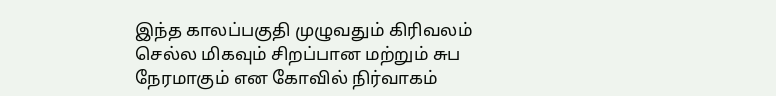இந்த காலப்பகுதி முழுவதும் கிரிவலம் செல்ல மிகவும் சிறப்பான மற்றும் சுப நேரமாகும் என கோவில் நிர்வாகம்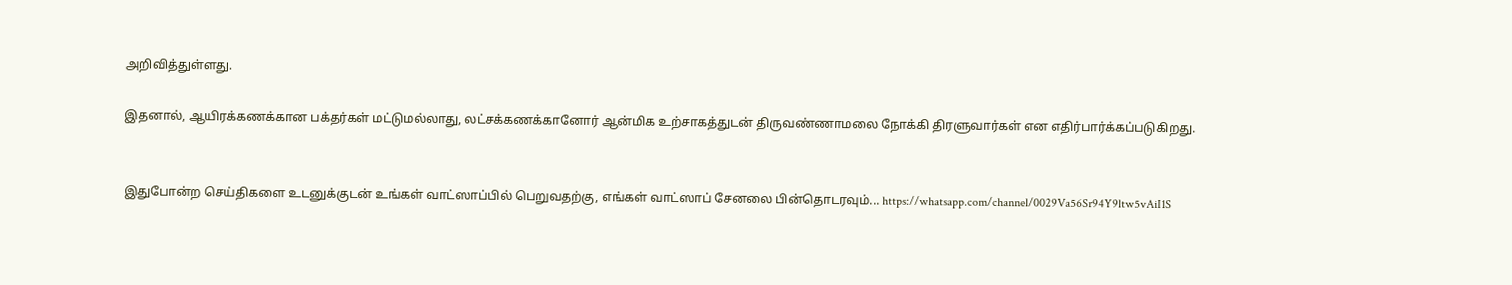அறிவித்துள்ளது.

இதனால், ஆயிரக்கணக்கான பக்தர்கள் மட்டுமல்லாது, லட்சக்கணக்கானோர் ஆன்மிக உற்சாகத்துடன் திருவண்ணாமலை நோக்கி திரளுவார்கள் என எதிர்பார்க்கப்படுகிறது.


இதுபோன்ற செய்திகளை உடனுக்குடன் உங்கள் வாட்ஸாப்பில் பெறுவதற்கு, எங்கள் வாட்ஸாப் சேனலை பின்தொடரவும்... https://whatsapp.com/channel/0029Va56Sr94Y9ltw5vAiI1S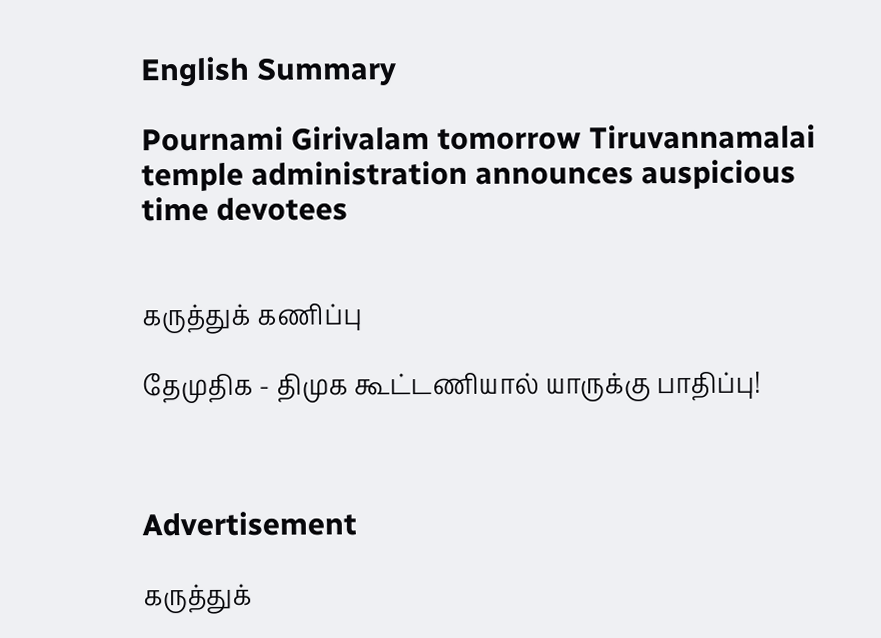English Summary

Pournami Girivalam tomorrow Tiruvannamalai temple administration announces auspicious time devotees


கருத்துக் கணிப்பு

தேமுதிக - திமுக கூட்டணியால் யாருக்கு பாதிப்பு!



Advertisement

கருத்துக்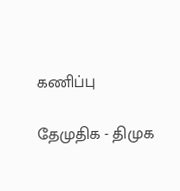கணிப்பு

தேமுதிக - திமுக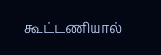கூட்டணியால்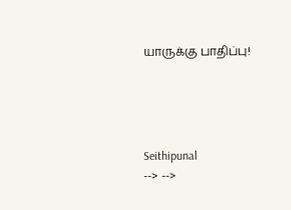யாருக்கு பாதிப்பு!




Seithipunal
--> -->